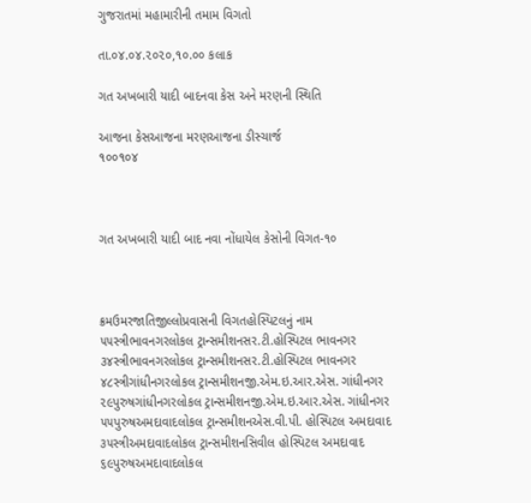ગુજરાતમાં મહામારીની તમામ વિગતો

તા.૦૪.૦૪.૨૦૨૦,૧૦.૦૦ કલાક

ગત અખબારી યાદી બાદનવા કેસ અને મરણની સ્થિતિ

આજના કેસઆજના મરણઆજના ડીસ્ચાર્જ
૧૦૦૧૦૪



ગત અખબારી યાદી બાદ નવા નોંધાયેલ કેસોની વિગત-૧૦



ક્રમઉમરજાતિજીલ્લોપ્રવાસની વિગતહોસ્પિટલનું નામ
૫૫સ્ત્રીભાવનગરલોકલ ટ્રાન્સમીશનસર.ટી.હોસ્પિટલ ભાવનગર
૩૪સ્ત્રીભાવનગરલોકલ ટ્રાન્સમીશનસર.ટી.હોસ્પિટલ ભાવનગર
૪૮સ્ત્રીગાંધીનગરલોકલ ટ્રાન્સમીશનજી.એમ.ઇ.આર.એસ. ગાંધીનગર
૨૯પુરુષગાંધીનગરલોકલ ટ્રાન્સમીશનજી.એમ.ઇ.આર.એસ. ગાંધીનગર
૫૫પુરુષઅમદાવાદલોકલ ટ્રાન્સમીશનએસ.વી.પી. હોસ્પિટલ અમદાવાદ
૩૫સ્ત્રીઅમદાવાદલોકલ ટ્રાન્સમીશનસિવીલ હોસ્પિટલ અમદાવાદ
૬૯પુરુષઅમદાવાદલોકલ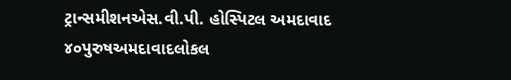ટ્રાન્સમીશનએસ.વી.પી. હોસ્પિટલ અમદાવાદ
૪૦પુરુષઅમદાવાદલોકલ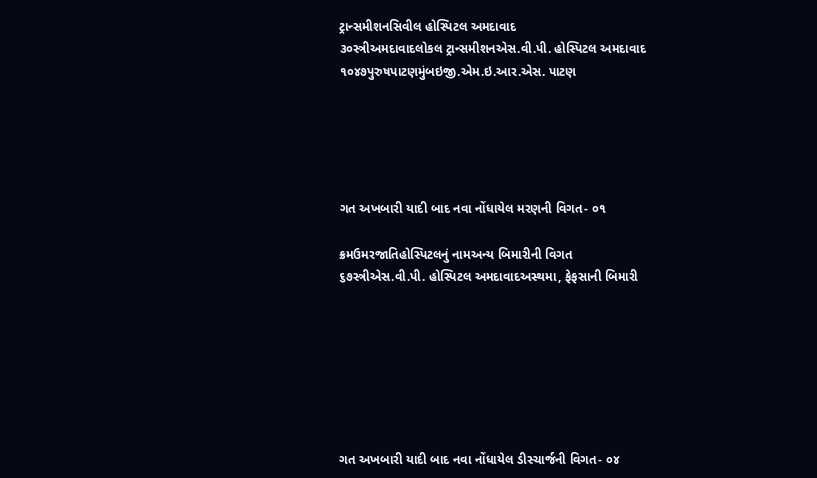ટ્રાન્સમીશનસિવીલ હોસ્પિટલ અમદાવાદ
૩૦સ્ત્રીઅમદાવાદલોકલ ટ્રાન્સમીશનએસ.વી.પી. હોસ્પિટલ અમદાવાદ
૧૦૪૭પુરુષપાટણમુંબઇજી.એમ.ઇ.આર.એસ. પાટણ





ગત અખબારી યાદી બાદ નવા નોંધાયેલ મરણની વિગત- ૦૧

ક્રમઉમરજાતિહોસ્પિટલનું નામઅન્ય બિમારીની વિગત
૬૭સ્ત્રીએસ.વી.પી. હોસ્પિટલ અમદાવાદઅસ્થમા, ફેફસાની બિમારી







ગત અખબારી યાદી બાદ નવા નોંધાયેલ ડીસ્ચાર્જની વિગત- ૦૪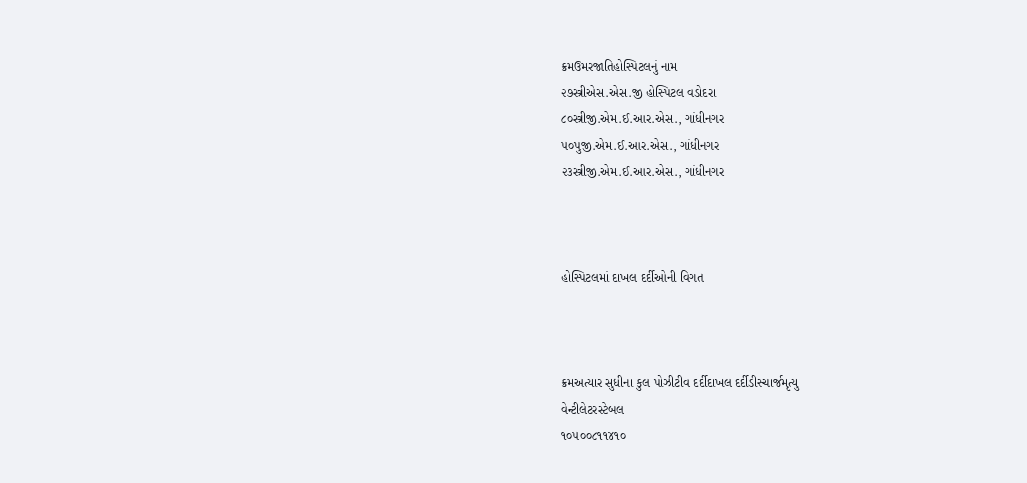ક્રમઉમરજાતિહોસ્પિટલનું નામ
૨૭સ્ત્રીએસ.એસ.જી હોસ્પિટલ વડોદરા
૮૦સ્ત્રીજી.એમ.ઈ.આર.એસ., ગાંધીનગર
૫૦પુજી.એમ.ઈ.આર.એસ., ગાંધીનગર
૨૩સ્ત્રીજી.એમ.ઈ.આર.એસ., ગાંધીનગર



હોસ્પિટલમાં દાખલ દર્દીઓની વિગત



ક્રમઅત્યાર સુધીના કુલ પોઝીટીવ દર્દીદાખલ દર્દીડીસ્ચાર્જમૃત્યુ
વેન્ટીલેટરસ્ટેબલ
૧૦૫૦૦૮૧૧૪૧૦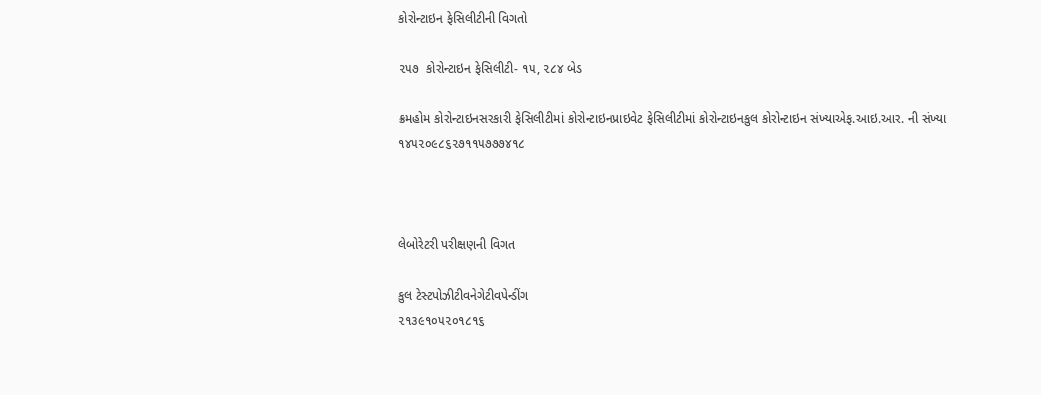કોરોન્ટાઇન ફેસિલીટીની વિગતો

૨૫૭  કોરોન્ટાઇન ફેસિલીટી- ૧૫, ૨૮૪ બેડ

ક્રમહોમ કોરોન્ટાઇનસરકારી ફેસિલીટીમાં કોરોન્ટાઇનપ્રાઇવેટ ફેસિલીટીમાં કોરોન્ટાઇનકુલ કોરોન્ટાઇન સંખ્યાએફ.આઇ.આર. ની સંખ્યા
૧૪૫૨૦૯૮૬૨૭૧૧૫૭૭૭૪૧૮



લેબોરેટરી પરીક્ષણની વિગત

કુલ ટેસ્ટપોઝીટીવનેગેટીવપેન્ડીંગ
૨૧૩૯૧૦૫૨૦૧૮૧૬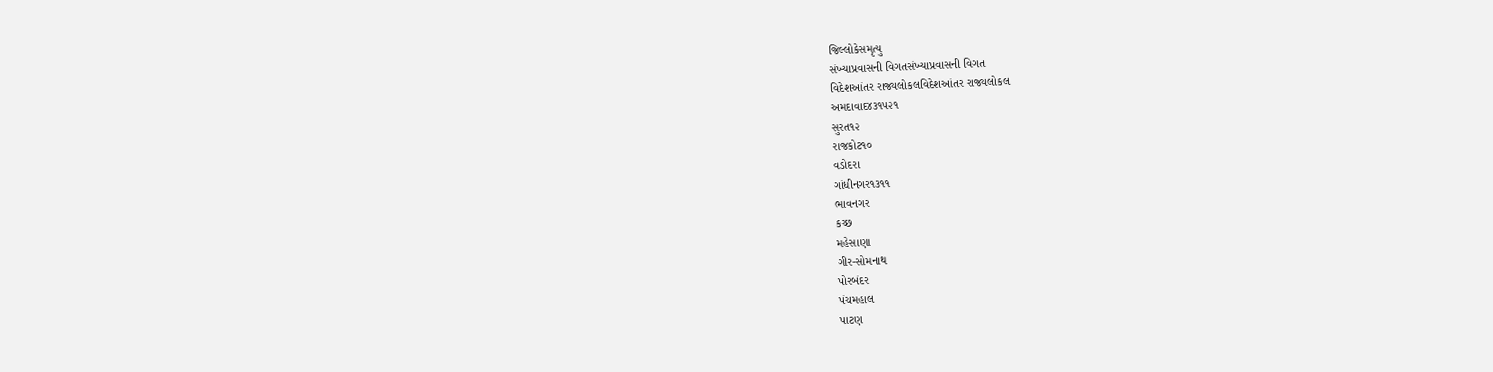જિલ્લોકેસમૃત્યુ
સંખ્યાપ્રવાસની વિગતસંખ્યાપ્રવાસની વિગત
વિદેશઆંતર રાજ્યલોકલવિદેશઆંતર રાજ્યલોકલ
અમદાવાદ૪૩૧૫૨૧
સુરત૧૨
રાજકોટ૧૦
વડોદરા
ગાંધીનગર૧૩૧૧
ભાવનગર
કચ્છ
મહેસાણા
ગીર-સોમનાથ
પોરબંદર
પંચમહાલ
પાટણ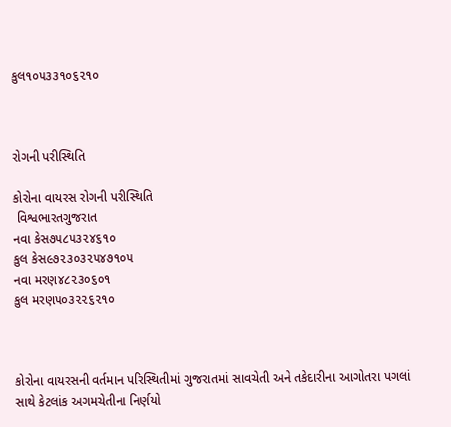કુલ૧૦૫૩૩૧૦૬૨૧૦



રોગની પરીસ્થિતિ

કોરોના વાયરસ રોગની પરીસ્થિતિ
 વિશ્વભારતગુજરાત
નવા કેસ૭૫૮૫૩૨૪૬૧૦
કુલ કેસ૯૭૨૩૦૩૨૫૪૭૧૦૫
નવા મરણ૪૮૨૩૦૬૦૧
કુલ મરણ૫૦૩૨૨૬૨૧૦



કોરોના વાયરસની વર્તમાન પરિસ્થિતીમાં ગુજરાતમાં સાવચેતી અને તકેદારીના આગોતરા પગલાં સાથે કેટલાંક અગમચેતીના નિર્ણયો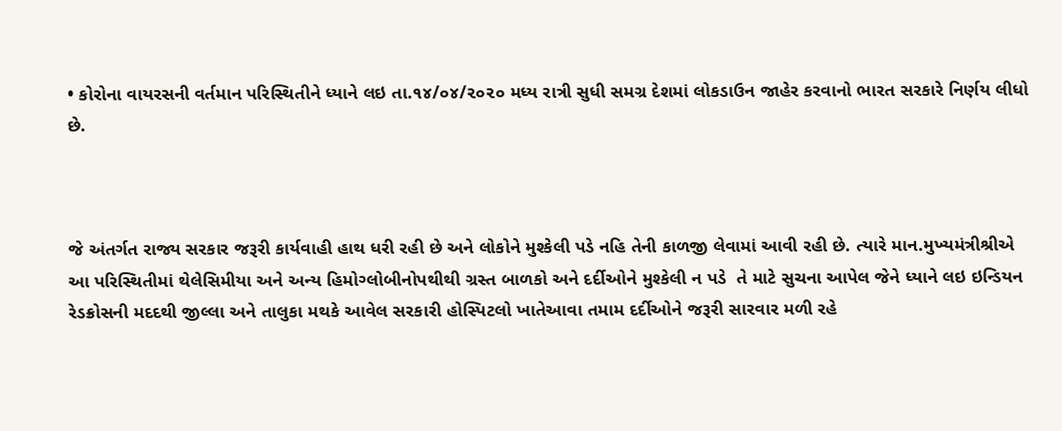• કોરોના વાયરસની વર્તમાન પરિસ્થિતીને ધ્યાને લઇ તા.૧૪/૦૪/૨૦૨૦ મધ્ય રાત્રી સુધી સમગ્ર દેશમાં લોકડાઉન જાહેર કરવાનો ભારત સરકારે નિર્ણય લીધો છે.



જે અંતર્ગત રાજ્ય સરકાર જરૂરી કાર્યવાહી હાથ ધરી રહી છે અને લોકોને મુશ્કેલી પડે નહિ તેની કાળજી લેવામાં આવી રહી છે. ત્યારે માન.મુખ્યમંત્રીશ્રીએ આ પરિસ્થિતીમાં થેલેસિમીયા અને અન્ય હિમોગ્લોબીનોપથીથી ગ્રસ્ત બાળકો અને દર્દીઓને મુશ્કેલી ન પડે  તે માટે સુચના આપેલ જેને ધ્યાને લઇ ઇન્ડિયન રેડક્રોસની મદદથી જીલ્લા અને તાલુકા મથકે આવેલ સરકારી હોસ્પિટલો ખાતેઆવા તમામ દર્દીઓને જરૂરી સારવાર મળી રહે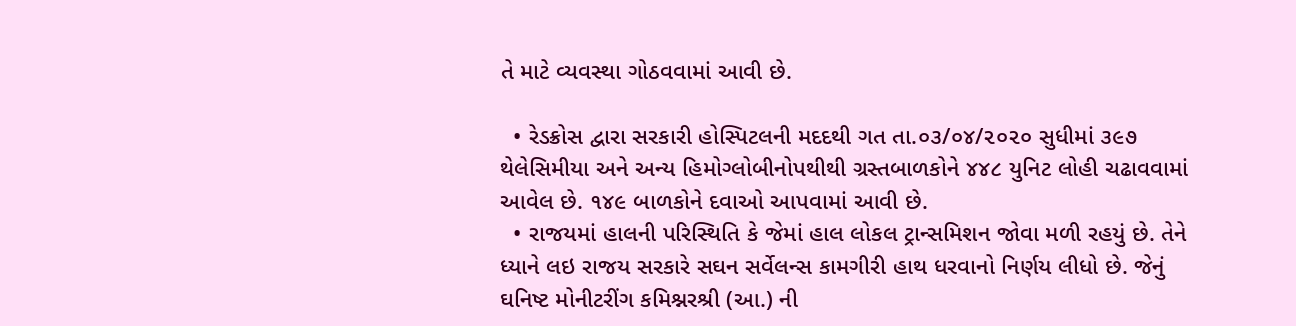તે માટે વ્યવસ્થા ગોઠવવામાં આવી છે.

  • રેડક્રોસ દ્વારા સરકારી હોસ્પિટલની મદદથી ગત તા.૦૩/૦૪/૨૦૨૦ સુધીમાં ૩૯૭ થેલેસિમીયા અને અન્ય હિમોગ્લોબીનોપથીથી ગ્રસ્તબાળકોને ૪૪૮ યુનિટ લોહી ચઢાવવામાં આવેલ છે. ૧૪૯ બાળકોને દવાઓ આપવામાં આવી છે.
  • રાજયમાં હાલની પરિસ્થિતિ કે જેમાં હાલ લોકલ ટ્રાન્સમિશન જોવા મળી રહયું છે. તેને ધ્યાને લઇ રાજય સરકારે સઘન સર્વેલન્સ કામગીરી હાથ ધરવાનો નિર્ણય લીધો છે. જેનું ઘનિષ્ટ મોનીટરીંગ કમિશ્નરશ્રી (આ.) ની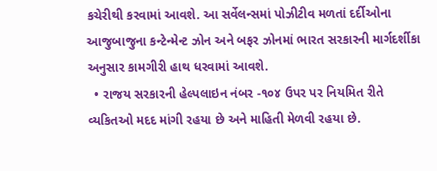કચેરીથી કરવામાં આવશે. આ સર્વેલન્સમાં પોઝીટીવ મળતાં દર્દીઓના આજુબાજુના કન્ટેન્મેન્ટ ઝોન અને બફર ઝોનમાં ભારત સરકારની માર્ગદર્શીકા અનુસાર કામગીરી હાથ ધરવામાં આવશે.
  • રાજય સરકારની હેલ્પલાઇન નંબર -૧૦૪ ઉપર પર નિયમિત રીતે વ્યકિતઓ મદદ માંગી રહયા છે અને માહિતી મેળવી રહયા છે.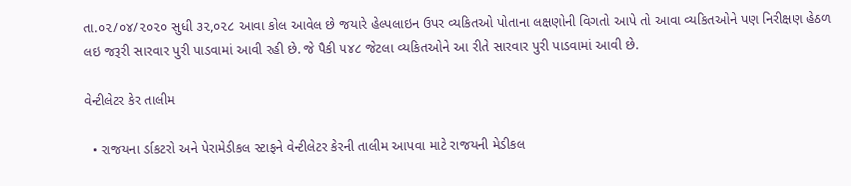તા.૦૨/૦૪/૨૦૨૦ સુધી ૩૨,૦૨૮ આવા કોલ આવેલ છે જયારે હેલ્પલાઇન ઉપર વ્યકિતઓ પોતાના લક્ષણોની વિગતો આપે તો આવા વ્યકિતઓને પણ નિરીક્ષણ હેઠળ લઇ જરૂરી સારવાર પુરી પાડવામાં આવી રહી છે. જે પૈકી ૫૪૮ જેટલા વ્યકિતઓને આ રીતે સારવાર પુરી પાડવામાં આવી છે.

વેન્ટીલેટર કેર તાલીમ

  • રાજયના ર્ડાકટરો અને પેરામેડીકલ સ્ટાફને વેન્ટીલેટર કેરની તાલીમ આપવા માટે રાજયની મેડીકલ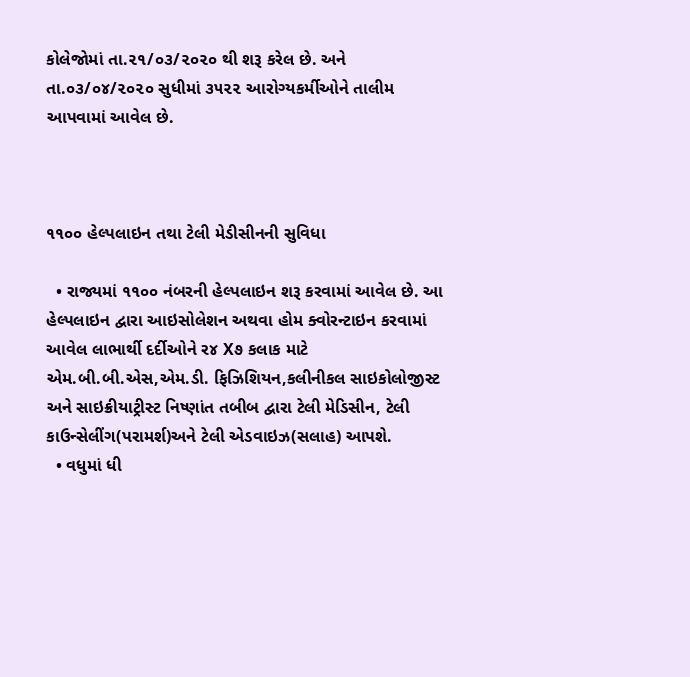કોલેજોમાં તા.૨૧/૦૩/૨૦૨૦ થી શરૂ કરેલ છે. અને તા.૦૩/૦૪/૨૦૨૦ સુધીમાં ૩૫૨૨ આરોગ્યકર્મીઓને તાલીમ આપવામાં આવેલ છે.



૧૧૦૦ હેલ્પલાઇન તથા ટેલી મેડીસીનની સુવિધા

  • રાજ્યમાં ૧૧૦૦ નંબરની હેલ્પલાઇન શરૂ કરવામાં આવેલ છે. આ હેલ્પલાઇન દ્વારા આઇસોલેશન અથવા હોમ ક્વોરન્ટાઇન કરવામાં આવેલ લાભાર્થી દર્દીઓને ર૪ X૭ કલાક માટે એમ.બી.બી.એસ,એમ.ડી. ફિઝિશિયન,કલીનીકલ સાઇકોલોજીસ્ટ અને સાઇક્રીયાટ્રીસ્ટ નિષ્ણાંત તબીબ દ્વારા ટેલી મેડિસીન, ટેલી કાઉન્સેલીંગ(પરામર્શ)અને ટેલી એડવાઇઝ(સલાહ) આપશે.
  • વધુમાં ધી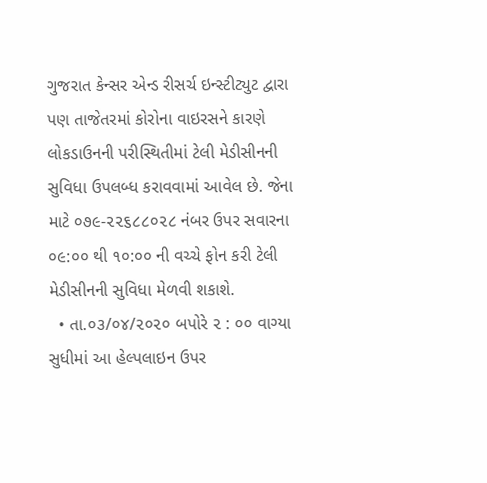ગુજરાત કેન્સર એન્ડ રીસર્ચ ઇન્સ્ટીટ્યુટ દ્વારા પણ તાજેતરમાં કોરોના વાઇરસને કારણે લોકડાઉનની પરીસ્થિતીમાં ટેલી મેડીસીનની સુવિધા ઉપલબ્ધ કરાવવામાં આવેલ છે. જેના માટે ૦૭૯-૨૨૬૮૮૦૨૮ નંબર ઉપર સવારના ૦૯:૦૦ થી ૧૦:૦૦ ની વચ્ચે ફોન કરી ટેલી મેડીસીનની સુવિધા મેળવી શકાશે.
  • તા.૦૩/૦૪/૨૦૨૦ બપોરે ૨ : ૦૦ વાગ્યા સુધીમાં આ હેલ્પલાઇન ઉપર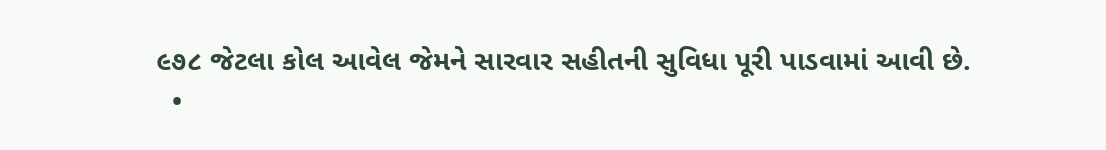૯૭૮ જેટલા કોલ આવેલ જેમને સારવાર સહીતની સુવિધા પૂરી પાડવામાં આવી છે.
  •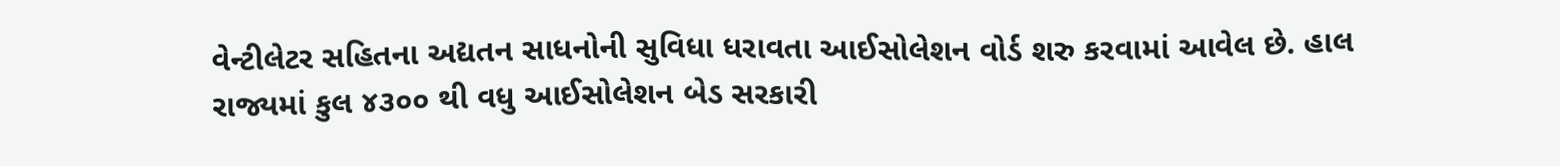વેન્ટીલેટર સહિતના અદ્યતન સાધનોની સુવિધા ધરાવતા આઈસોલેશન વોર્ડ શરુ કરવામાં આવેલ છે. હાલ રાજ્યમાં કુલ ૪૩૦૦ થી વધુ આઈસોલેશન બેડ સરકારી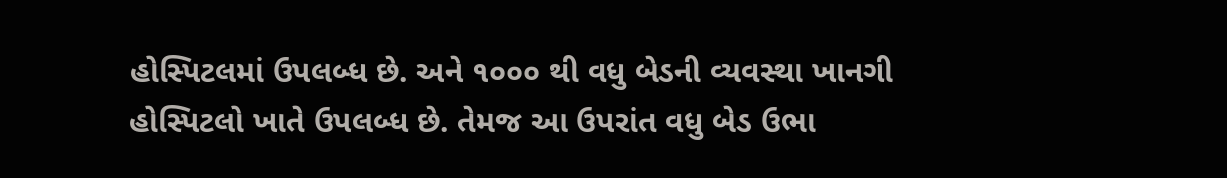હોસ્પિટલમાં ઉપલબ્ધ છે. અને ૧૦૦૦ થી વધુ બેડની વ્યવસ્થા ખાનગી હોસ્પિટલો ખાતે ઉપલબ્ધ છે. તેમજ આ ઉપરાંત વધુ બેડ ઉભા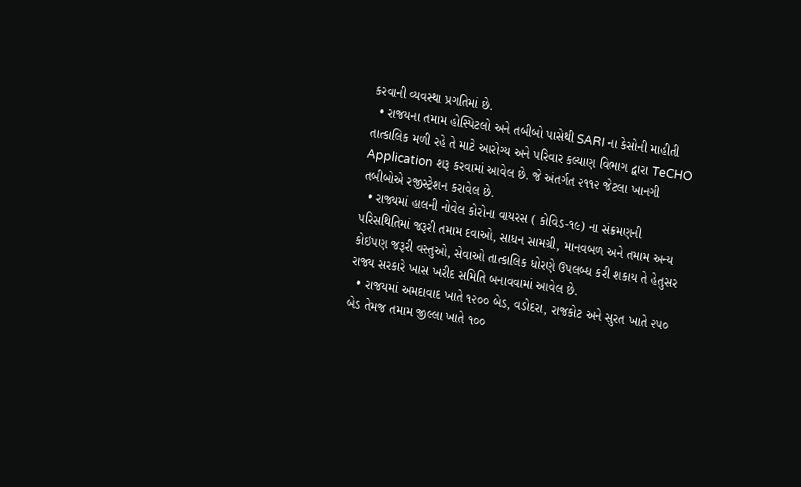કરવાની વ્યવસ્થા પ્રગતિમાં છે.
  • રાજયના તમામ હોસ્પિટલો અને તબીબો પાસેથી SARI ના કેસોની માહીતી તાત્કાલિક મળી રહે તે માટે આરોગ્ય અને પરિવાર કલ્યાણ વિભાગ દ્વારા TeCHO Application શરૂ કરવામાં આવેલ છે. જે અંતર્ગત ૨૧૧૨ જેટલા ખાનગી તબીબોએ રજીસ્ટ્રેશન કરાવેલ છે.
  • રાજ્યમાં હાલની નોવેલ કોરોના વાયરસ ( કોવિડ-૧૯) ના સંક્રમણની પરિસથિતિમાં જરૂરી તમામ દવાઓ, સાધન સામગ્રી, માનવબળ અને તમામ અન્ય કોઇપણ જરૂરી વસ્તુઓ, સેવાઓ તાત્કાલિક ધોરણે ઉપલબ્ધ કરી શકાય તે હેતુસર રાજ્ય સરકારે ખાસ ખરીદ સમિતિ બનાવવામાં આવેલ છે.
  • રાજયમાં અમદાવાદ ખાતે ૧૨૦૦ બેડ, વડોદરા, રાજકોટ અને સુરત ખાતે ૨૫૦ બેડ તેમજ તમામ જીલ્લા ખાતે ૧૦૦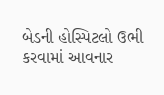બેડની હોસ્પિટલો ઉભી કરવામાં આવનાર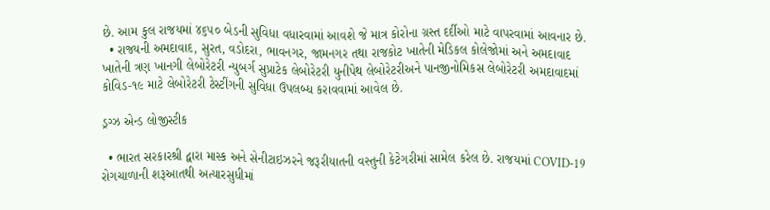છે. આમ કુલ રાજયમાં ૪૬૫૦ બેડની સુવિધા વધારવામાં આવશે જે માત્ર કોરોના ગ્રસ્ત દર્દીઓ માટે વાપરવામાં આવનાર છે.
  • રાજ્યની અમદાવાદ, સુરત, વડોદરા, ભાવનગર, જામનગર તથા રાજકોટ ખાતેની મેડિકલ કોલેજોમાં અને અમદાવાદ ખાતેની ત્રણ ખાનગી લેબોરેટરી ન્યુબર્ગ સુપ્રાટેક લેબોરેટરી યુનીપેથ લેબોરેટરીઅને પાનજીનોમિકસ લેબોરેટરી અમદાવાદમાં કોવિડ-૧૯ માટે લેબોરેટરી ટેસ્ટીંગની સુવિધા ઉપલબ્ધ કરાવવામાં આવેલ છે.

ડ્રગ્ઝ એન્ડ લોજીસ્ટીક

  • ભારત સરકારશ્રી દ્વારા માસ્ક અને સેનીટાઇઝરને જરૂરીયાતની વસ્તુની કેટેગરીમાં સામેલ કરેલ છે. રાજયમાં COVID-19 રોગચાળાની શરૂઆતથી અત્યારસુધીમાં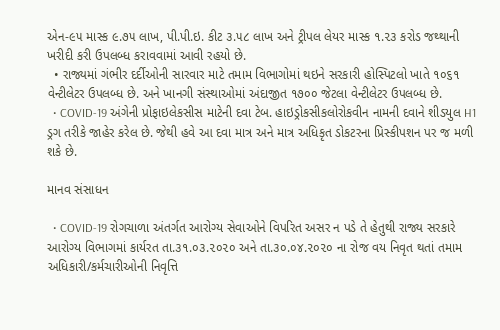એન-૯૫ માસ્ક ૯.૭૫ લાખ, પી.પી.ઇ. કીટ ૩.૫૮ લાખ અને ટ્રીપલ લેયર માસ્ક ૧.૨૩ કરોડ જથ્થાની ખરીદી કરી ઉપલબ્ધ કરાવવામાં આવી રહયો છે.
  • રાજ્યમાં ગંભીર દર્દીઓની સારવાર માટે તમામ વિભાગોમાં થઇને સરકારી હોસ્પિટલો ખાતે ૧૦૬૧ વેન્ટીલેટર ઉપલબ્ધ છે. અને ખાનગી સંસ્થાઓમાં અંદાજીત ૧૭૦૦ જેટલા વેન્‍ટીલેટર ઉપલબ્ધ છે.
  • COVID-19 અંગેની પ્રોફાઇલેકસીસ માટેની દવા ટેબ. હાઇડ્રોકસીકલોરોકવીન નામની દવાને શીડયુલ H1 ડ્રગ તરીકે જાહેર કરેલ છે. જેથી હવે આ દવા માત્ર અને માત્ર અધિકૃત ડોકટરના પ્રિસ્કીપશન પર જ મળી શકે છે.

માનવ સંસાધન

  • COVID-19 રોગચાળા અંતર્ગત આરોગ્ય સેવાઓને વિપરિત અસર ન પડે તે હેતુથી રાજ્ય સરકારે આરોગ્ય વિભાગમાં કાર્યરત તા.૩૧.૦૩.૨૦૨૦ અને તા.૩૦.૦૪.૨૦૨૦ ના રોજ વય નિવૃત થતાં તમામ અધિકારી/કર્મચારીઓની નિવૃત્તિ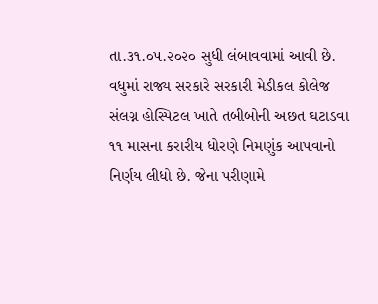તા.૩૧.૦૫.૨૦૨૦ સુધી લંબાવવામાં આવી છે. વધુમાં રાજ્ય સરકારે સરકારી મેડીકલ કોલેજ સંલગ્ન હોસ્પિટલ ખાતે તબીબોની અછત ઘટાડવા ૧૧ માસના કરારીય ધોરણે નિમણુંક આપવાનો નિર્ણય લીધો છે. જેના પરીણામે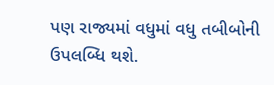પણ રાજ્યમાં વધુમાં વધુ તબીબોની ઉપલબ્ધિ થશે.